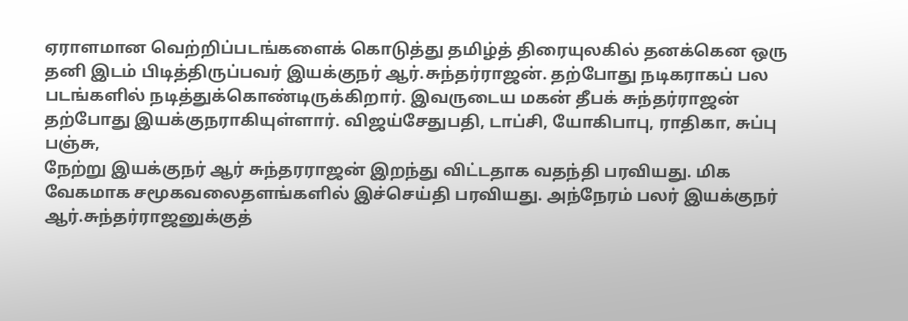ஏராளமான வெற்றிப்படங்களைக் கொடுத்து தமிழ்த் திரையுலகில் தனக்கென ஒரு தனி இடம் பிடித்திருப்பவர் இயக்குநர் ஆர்.சுந்தர்ராஜன். தற்போது நடிகராகப் பல படங்களில் நடித்துக்கொண்டிருக்கிறார். இவருடைய மகன் தீபக் சுந்தர்ராஜன் தற்போது இயக்குநராகியுள்ளார். விஜய்சேதுபதி, டாப்சி, யோகிபாபு, ராதிகா, சுப்பு பஞ்சு,
நேற்று இயக்குநர் ஆர் சுந்தரராஜன் இறந்து விட்டதாக வதந்தி பரவியது. மிக வேகமாக சமூகவலைதளங்களில் இச்செய்தி பரவியது. அந்நேரம் பலர் இயக்குநர் ஆர்.சுந்தர்ராஜனுக்குத்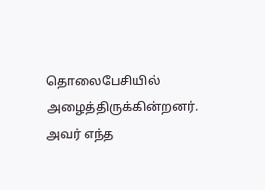தொலைபேசியில் அழைத்திருக்கின்றனர். அவர் எந்த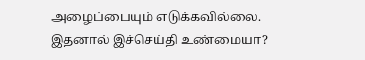அழைப்பையும் எடுக்கவில்லை. இதனால் இச்செய்தி உண்மையா?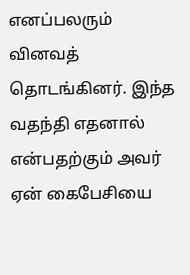எனப்பலரும் வினவத் தொடங்கினர். இந்த வதந்தி எதனால் என்பதற்கும் அவர் ஏன் கைபேசியை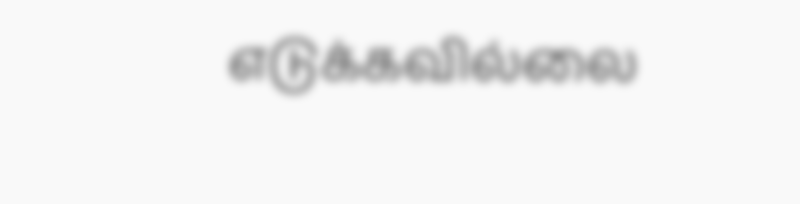எடுக்கவில்லை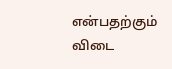என்பதற்கும் விடை